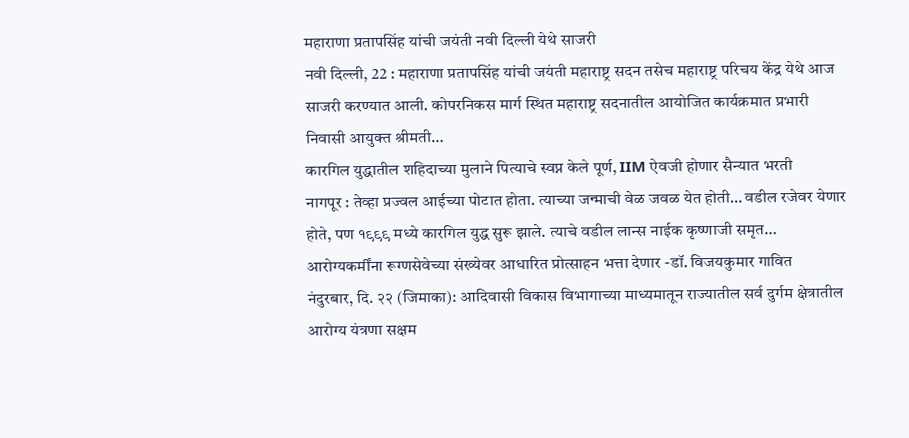महाराणा प्रतापसिंह यांची जयंती नवी दिल्ली येथे साजरी
नवी दिल्ली, 22 : महाराणा प्रतापसिंह यांची जयंती महाराष्ट्र सदन तसेच महाराष्ट्र परिचय केंद्र येथे आज साजरी करण्यात आली. कोपरनिकस मार्ग स्थित महाराष्ट्र सदनातील आयोजित कार्यक्रमात प्रभारी निवासी आयुक्त श्रीमती…
कारगिल युद्धातील शहिदाच्या मुलाने पित्याचे स्वप्न केले पूर्ण, IIM ऐवजी होणार सैन्यात भरती
नागपूर : तेव्हा प्रज्वल आईच्या पोटात होता. त्याच्या जन्माची वेळ जवळ येत होती… वडील रजेवर येणार होते, पण १९९९ मध्ये कारगिल युद्ध सुरू झाले. त्याचे वडील लान्स नाईक कृष्णाजी समृत…
आरोग्यकर्मींना रूग्णसेवेच्या संख्येवर आधारित प्रोत्साहन भत्ता देणार -डॉ. विजयकुमार गावित
नंदुरबार, दि. २२ (जिमाका): आदिवासी विकास विभागाच्या माध्यमातून राज्यातील सर्व दुर्गम क्षेत्रातील आरोग्य यंत्रणा सक्षम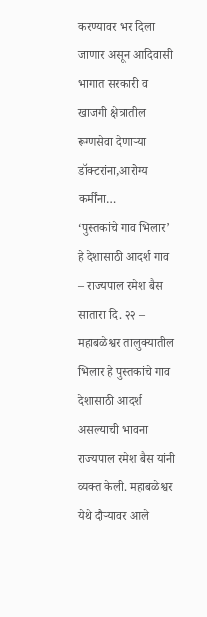करण्यावर भर दिला जाणार असून आदिवासी भागात सरकारी व खाजगी क्षेत्रातील रूग्णसेवा देणाऱ्या डॉक्टरांना,आरोग्य कर्मींना…
‘पुस्तकांचे गाव भिलार’ हे देशासाठी आदर्श गाव – राज्यपाल रमेश बैस
सातारा दि. २२ – महाबळेश्वर तालुक्यातील भिलार हे पुस्तकांचे गाव देशासाठी आदर्श असल्याची भावना राज्यपाल रमेश बैस यांनी व्यक्त केली. महाबळेश्वर येथे दौऱ्यावर आले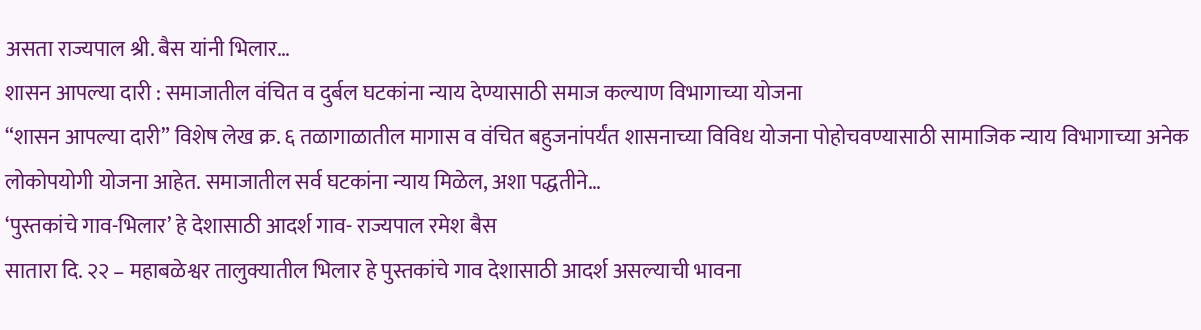असता राज्यपाल श्री. बैस यांनी भिलार…
शासन आपल्या दारी : समाजातील वंचित व दुर्बल घटकांना न्याय देण्यासाठी समाज कल्याण विभागाच्या योजना
“शासन आपल्या दारी” विशेष लेख क्र. ६ तळागाळातील मागास व वंचित बहुजनांपर्यंत शासनाच्या विविध योजना पोहोचवण्यासाठी सामाजिक न्याय विभागाच्या अनेक लोकोपयोगी योजना आहेत. समाजातील सर्व घटकांना न्याय मिळेल, अशा पद्धतीने…
‘पुस्तकांचे गाव-भिलार’ हे देशासाठी आदर्श गाव- राज्यपाल रमेश बैस
सातारा दि. २२ – महाबळेश्वर तालुक्यातील भिलार हे पुस्तकांचे गाव देशासाठी आदर्श असल्याची भावना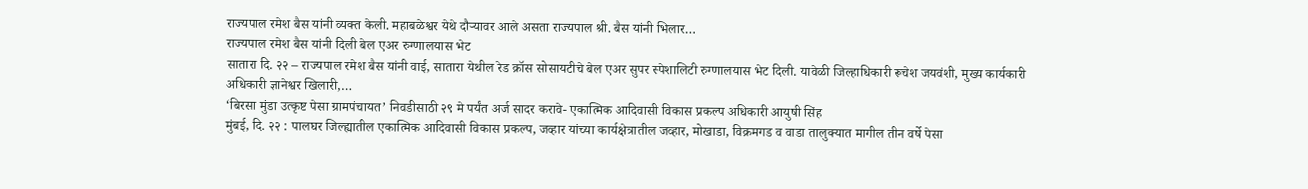राज्यपाल रमेश बैस यांनी व्यक्त केली. महाबळेश्वर येथे दौऱ्यावर आले असता राज्यपाल श्री. बैस यांनी भिलार…
राज्यपाल रमेश बैस यांनी दिली बेल एअर रुग्णालयास भेट
सातारा दि. २२ – राज्यपाल रमेश बैस यांनी वाई, सातारा येथील रेड क्रॉस सोसायटीचे बेल एअर सुपर स्पेशालिटी रुग्णालयास भेट दिली. यावेळी जिल्हाधिकारी रूचेश जयवंशी, मुख्य कार्यकारी अधिकारी ज्ञानेश्वर खिलारी,…
‘बिरसा मुंडा उत्कृष्ट पेसा ग्रामपंचायत’ निवडीसाठी २९ मे पर्यंत अर्ज सादर करावे- एकात्मिक आदिवासी विकास प्रकल्प अधिकारी आयुषी सिंह
मुंबई, दि. २२ : पालघर जिल्ह्यातील एकात्मिक आदिवासी विकास प्रकल्प, जव्हार यांच्या कार्यक्षेत्रातील जव्हार, मोखाडा, विक्रमगड व वाडा तालुक्यात मागील तीन वर्षे पेसा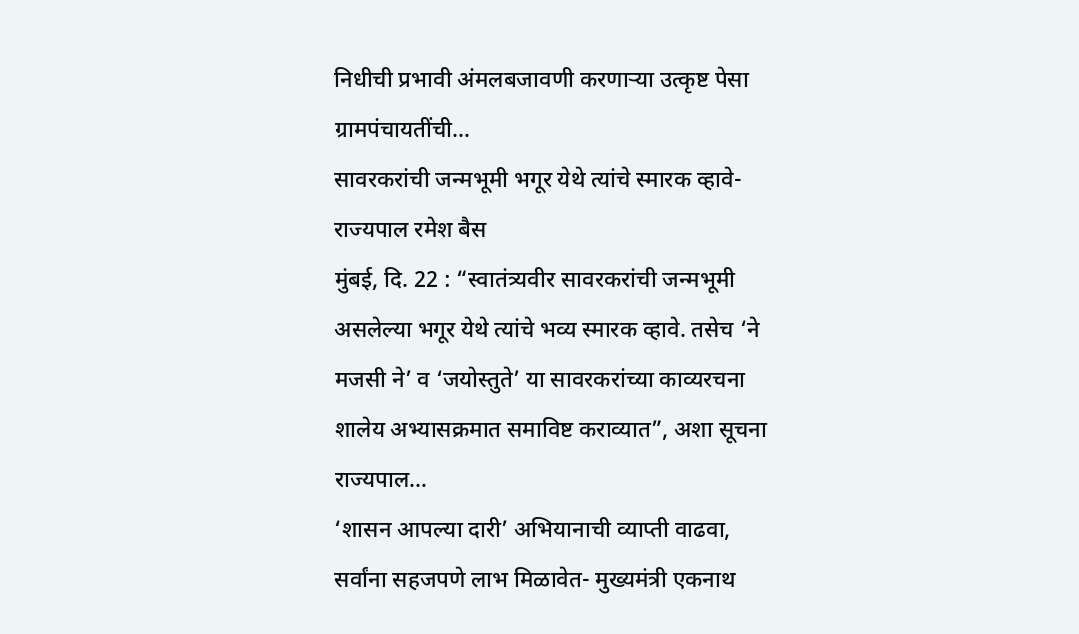निधीची प्रभावी अंमलबजावणी करणाऱ्या उत्कृष्ट पेसा ग्रामपंचायतींची…
सावरकरांची जन्मभूमी भगूर येथे त्यांचे स्मारक व्हावे- राज्यपाल रमेश बैस
मुंबई, दि. 22 : “स्वातंत्र्यवीर सावरकरांची जन्मभूमी असलेल्या भगूर येथे त्यांचे भव्य स्मारक व्हावे. तसेच ‘ने मजसी ने’ व ‘जयोस्तुते’ या सावरकरांच्या काव्यरचना शालेय अभ्यासक्रमात समाविष्ट कराव्यात”, अशा सूचना राज्यपाल…
‘शासन आपल्या दारी’ अभियानाची व्याप्ती वाढवा, सर्वांना सहजपणे लाभ मिळावेत- मुख्यमंत्री एकनाथ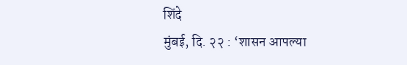शिंदे
मुंबई, दि. २२ : ‘शासन आपल्या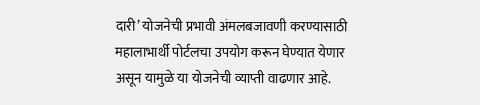दारी’ योजनेची प्रभावी अंमलबजावणी करण्यासाठी महालाभार्थी पोर्टलचा उपयोग करून घेण्यात येणार असून यामुळे या योजनेची व्याप्ती वाढणार आहे.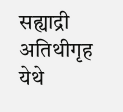सह्याद्री अतिथीगृह येथे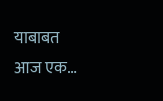याबाबत आज एक…